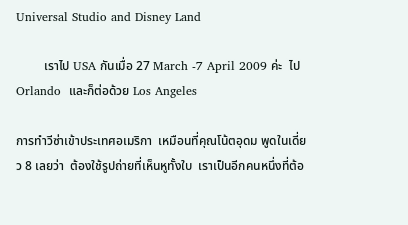Universal Studio and Disney Land

         เราไป USA กันเมื่อ 27 March -7 April 2009 ค่ะ  ไป Orlando  และก็ต่อด้วย Los Angeles

การทำวีซ่าเข้าประเทศอเมริกา  เหมือนที่คุณโน้ตอุดม พูดในเดี่ยว 8 เลยว่า  ต้องใช้รูปถ่ายที่เห็นหูทั้งใบ  เราเป็นอีกคนหนึ่งที่ต้อ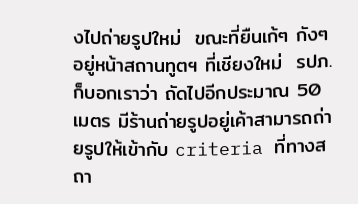งไปถ่ายรูปใหม่  ขณะที่ยืนเก้ๆ กังๆ อยู่หน้าสถานทูตฯ ที่เชียงใหม่  รปภ. ก็บอกเราว่า ถัดไปอีกประมาณ 50 เมตร มีร้านถ่ายรูปอยู่เค้าสามารถถ่ายรูปให้เข้ากับ criteria ที่ทางสถา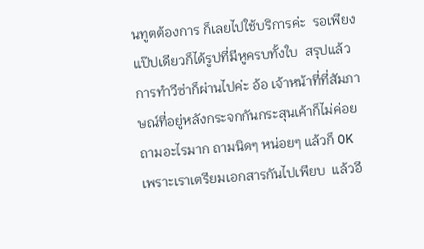นทูตต้องการ ก็เลยไปใช้บริการค่ะ  รอเพียงแป๊ปเดียวก็ได้รูปที่มีหูครบทั้งใบ  สรุปแล้วการทำวีซ่าก็ผ่านไปค่ะ อ้อ เจ้าหน้าที่ที่สัมภาษณ์ที่อยู่หลังกระจกกันกระสุนเค้าก็ไม่ค่อยถามอะไรมาก ถามนิดๆ หน่อยๆ แล้วก็ OK เพราะเราเตรียมเอกสารกันไปเพียบ  แล้วอี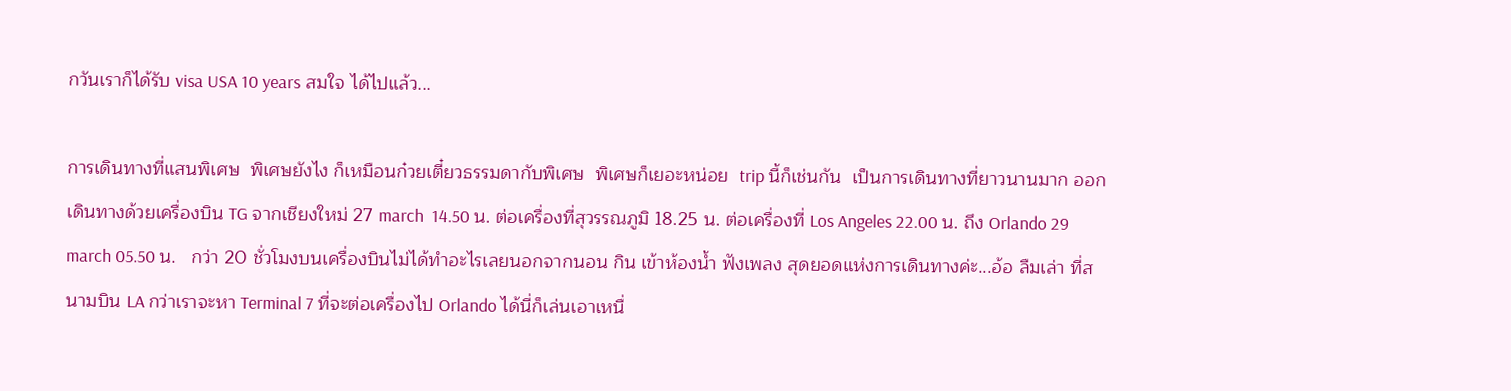กวันเราก็ได้รับ visa USA 10 years สมใจ ได้ไปแล้ว...

การเดินทางที่แสนพิเศษ  พิเศษยังไง ก็เหมือนก๋วยเตี๋ยวธรรมดากับพิเศษ  พิเศษก็เยอะหน่อย  trip นี้ก็เช่นกัน  เป็นการเดินทางที่ยาวนานมาก ออกเดินทางด้วยเครื่องบิน TG จากเชียงใหม่ 27 march  14.50 น. ต่อเครื่องที่สุวรรณภูมิ 18.25 น. ต่อเครื่องที่ Los Angeles 22.00 น. ถึง Orlando 29 march 05.50 น.   กว่า 20 ชั่วโมงบนเครื่องบินไม่ได้ทำอะไรเลยนอกจากนอน กิน เข้าห้องน้ำ ฟังเพลง สุดยอดแห่งการเดินทางค่ะ...อ้อ ลืมเล่า ที่สนามบิน LA กว่าเราจะหา Terminal 7 ที่จะต่อเครื่องไป Orlando ได้นี่ก็เล่นเอาเหนื่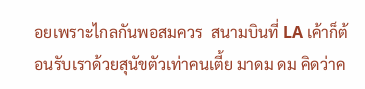อยเพราะไกลกันพอสมควร  สนามบินที่ LA เค้าก็ต้อนรับเราด้วยสุนัขตัวเท่าคนเตี้ย มาดม ดม คิดว่าค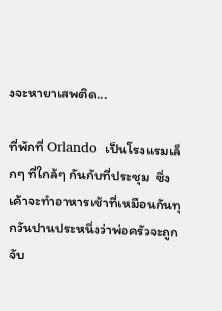งจะหายาเสพติด...

ที่พักที่ Orlando  เป็นโรงแรมเล็กๆ ที่ใกล้ๆ กันกับที่ประชุม  ซึ่งเค้าจะทำอาหารเช้าที่เหมือนกันทุกวันปานประหนึ่งว่าพ่อครัวจะถูกจับ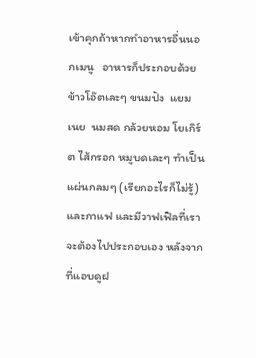เข้าคุกถ้าหากทำอาหารอื่นนอกเมนู   อาหารก็ประกอบด้วย ข้าวโอ๊ตเละๆ ขนมปัง  แยม  เนย  นมสด กล้วยหอม โยเกิร์ต ไส้กรอก หมูบดเละๆ ทำเป็นแผ่นกลมๆ (เรียกอะไรก็ไม่รู้) และกาแฟ และมีวาฟเฟิลที่เราจะต้องไปประกอบเอง หลังจากที่แอบดูฝ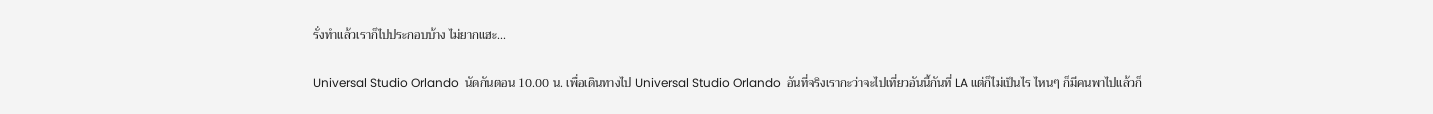รั่งทำแล้วเราก็ไปประกอบบ้าง ไม่ยากแฮะ...

Universal Studio Orlando  นัดกันตอน 10.00 น. เพื่อเดินทางไป Universal Studio Orlando  อันที่จริงเรากะว่าจะไปเที่ยวอันนี้กันที่ LA แต่ก็ไม่เป็นไร ไหนๆ ก็มีคนพาไปแล้วก็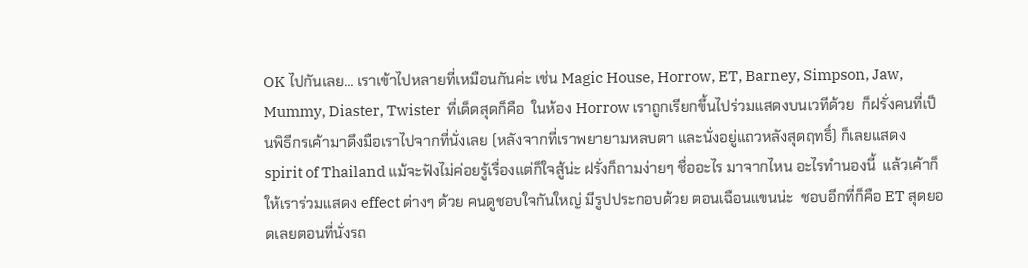OK ไปกันเลย... เราเข้าไปหลายที่เหมือนกันค่ะ เช่น Magic House, Horrow, ET, Barney, Simpson, Jaw, Mummy, Diaster, Twister  ที่เด็ดสุดก็คือ  ในห้อง Horrow เราถูกเรียกขึ้นไปร่วมแสดงบนเวทีด้วย  ก็ฝรั่งคนที่เป็นพิธีกรเค้ามาดึงมือเราไปจากที่นั่งเลย (หลังจากที่เราพยายามหลบตา และนั่งอยู่แถวหลังสุดฤทธิ์) ก็เลยแสดง spirit of Thailand แม้จะฟังไม่ค่อยรู้เรื่องแต่ก็ใจสู้น่ะ ฝรั่งก็ถามง่ายๆ ชื่ออะไร มาจากไหน อะไรทำนองนี้  แล้วเค้าก็ให้เราร่วมแสดง effect ต่างๆ ด้วย คนดูชอบใจกันใหญ่ มีรูปประกอบด้วย ตอนเฉือนแขนน่ะ  ชอบอีกที่ก็คือ ET สุดยอดเลยตอนที่นั่งรถ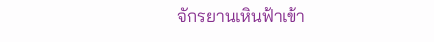จักรยานเหินฟ้าเข้า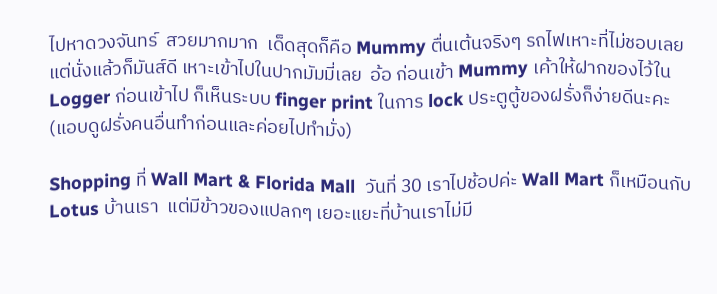ไปหาดวงจันทร์  สวยมากมาก  เด็ดสุดก็คือ Mummy ตื่นเต้นจริงๆ รถไฟเหาะที่ไม่ชอบเลยแต่นั่งแล้วก็มันส์ดี เหาะเข้าไปในปากมัมมี่เลย  อ้อ ก่อนเข้า Mummy เค้าให้ฝากของไว้ใน Logger ก่อนเข้าไป ก็เห็นระบบ finger print ในการ lock ประตูตู้ของฝรั่งก็ง่ายดีนะคะ (แอบดูฝรั่งคนอื่นทำก่อนและค่อยไปทำมั่ง)

Shopping ที่ Wall Mart & Florida Mall  วันที่ 30 เราไปช้อปค่ะ Wall Mart ก็เหมือนกับ Lotus บ้านเรา  แต่มีข้าวของแปลกๆ เยอะแยะที่บ้านเราไม่มี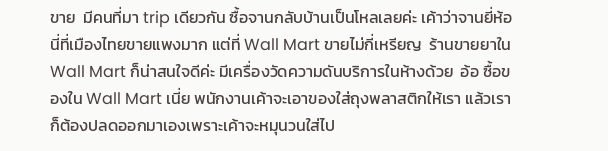ขาย  มีคนที่มา trip เดียวกัน ซื้อจานกลับบ้านเป็นโหลเลยค่ะ เค้าว่าจานยี่ห้อนี่ที่เมืองไทยขายแพงมาก แต่ที่ Wall Mart ขายไม่กี่เหรียญ  ร้านขายยาใน Wall Mart ก็น่าสนใจดีค่ะ มีเครื่องวัดความดันบริการในห้างด้วย  อ้อ ซื้อของใน Wall Mart เนี่ย พนักงานเค้าจะเอาของใส่ถุงพลาสติกให้เรา แล้วเราก็ต้องปลดออกมาเองเพราะเค้าจะหมุนวนใส่ไป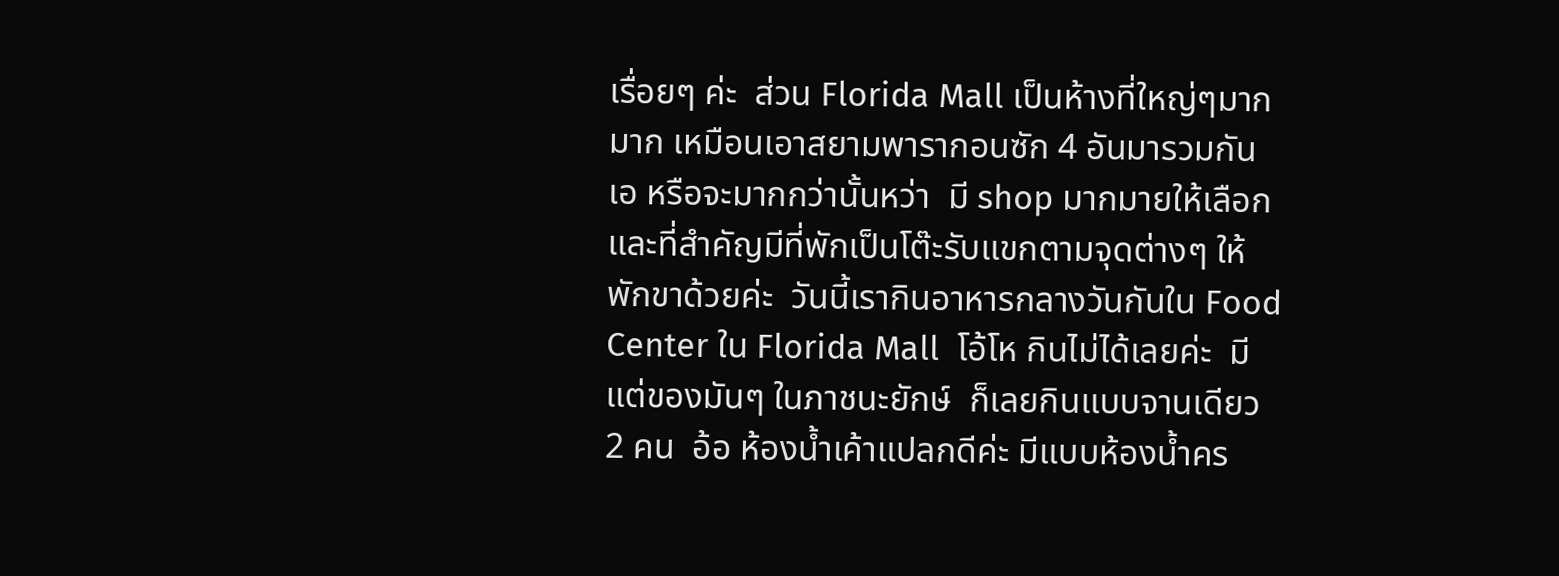เรื่อยๆ ค่ะ  ส่วน Florida Mall เป็นห้างที่ใหญ่ๆมากมาก เหมือนเอาสยามพารากอนซัก 4 อันมารวมกัน เอ หรือจะมากกว่านั้นหว่า  มี shop มากมายให้เลือก และที่สำคัญมีที่พักเป็นโต๊ะรับแขกตามจุดต่างๆ ให้พักขาด้วยค่ะ  วันนี้เรากินอาหารกลางวันกันใน Food Center ใน Florida Mall  โอ้โห กินไม่ได้เลยค่ะ  มีแต่ของมันๆ ในภาชนะยักษ์  ก็เลยกินแบบจานเดียว 2 คน  อ้อ ห้องน้ำเค้าแปลกดีค่ะ มีแบบห้องน้ำคร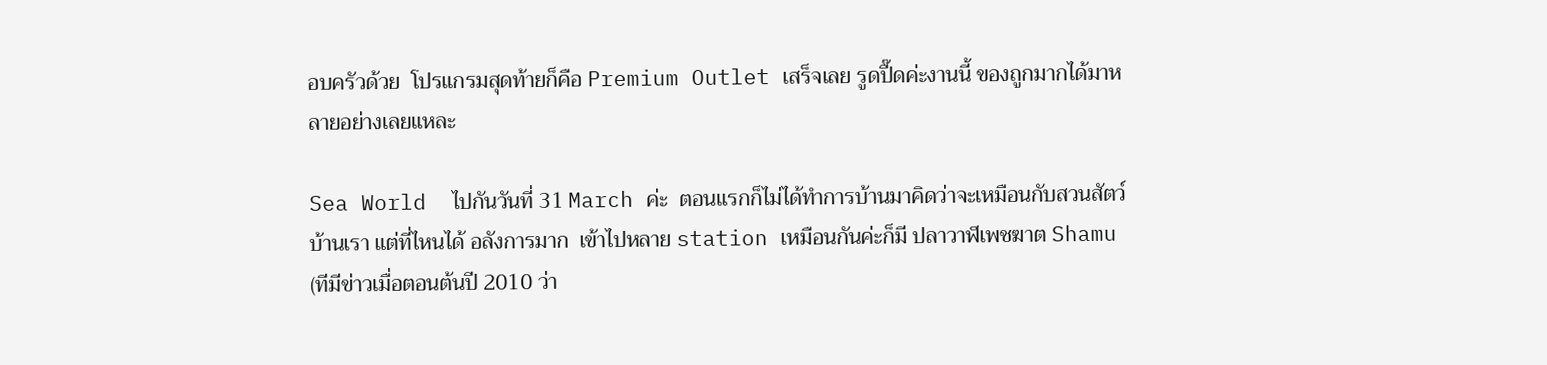อบครัวด้วย  โปรแกรมสุดท้ายก็คือ Premium Outlet เสร็จเลย รูดปื๊ดค่ะงานนี้ ของถูกมากได้มาหลายอย่างเลยแหละ

Sea World  ไปกันวันที่ 31 March ค่ะ  ตอนแรกก็ไม่ได้ทำการบ้านมาคิดว่าจะเหมือนกับสวนสัตว์บ้านเรา แต่ที่ไหนได้ อลังการมาก  เข้าไปหลาย station เหมือนกันค่ะก็มี ปลาวาฬเพชฆาต Shamu (ทีมีข่าวเมื่อตอนต้นปี 2010 ว่า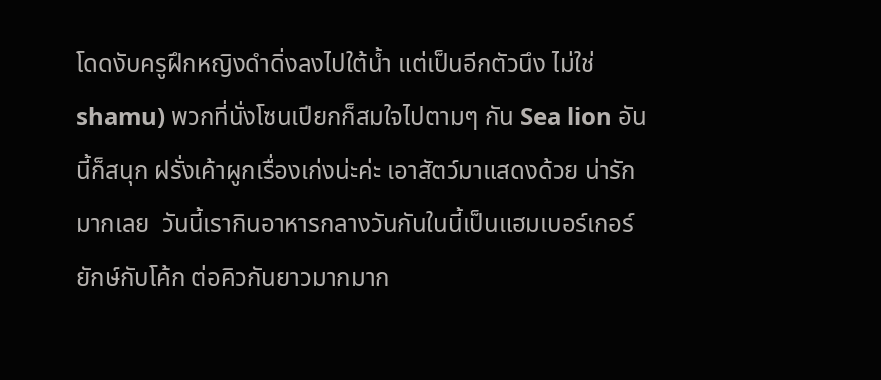โดดงับครูฝึกหญิงดำดิ่งลงไปใต้น้ำ แต่เป็นอีกตัวนึง ไม่ใช่ shamu) พวกที่นั่งโซนเปียกก็สมใจไปตามๆ กัน Sea lion อันนี้ก็สนุก ฝรั่งเค้าผูกเรื่องเก่งน่ะค่ะ เอาสัตว์มาแสดงด้วย น่ารักมากเลย  วันนี้เรากินอาหารกลางวันกันในนี้เป็นแฮมเบอร์เกอร์ยักษ์กับโค้ก ต่อคิวกันยาวมากมาก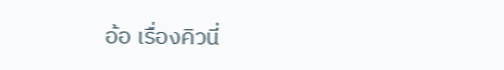อ้อ เรื่องคิวนี่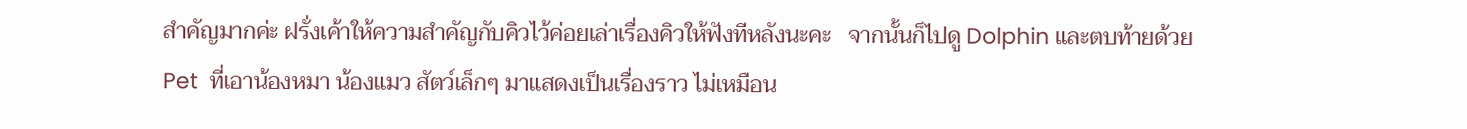สำคัญมากค่ะ ฝรั่งเค้าให้ความสำคัญกับคิวไว้ค่อยเล่าเรื่องคิวให้ฟังทีหลังนะคะ   จากนั้นก็ไปดู Dolphin และตบท้ายด้วย Pet  ที่เอาน้องหมา น้องแมว สัตว์เล็กๆ มาแสดงเป็นเรื่องราว ไม่เหมือน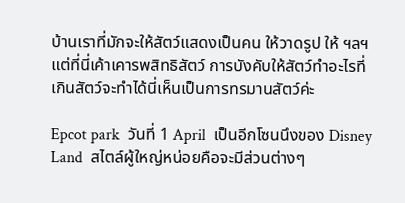บ้านเราที่มักจะให้สัตว์แสดงเป็นคน ให้วาดรูป ให้ ฯลฯ แต่ที่นี่เค้าเคารพสิทธิสัตว์ การบังคับให้สัตว์ทำอะไรที่เกินสัตว์จะทำได้นี่เห็นเป็นการทรมานสัตว์ค่ะ

Epcot park  วันที่ 1 April  เป็นอีกโซนนึงของ Disney Land  สไตล์ผู้ใหญ่หน่อยคือจะมีส่วนต่างๆ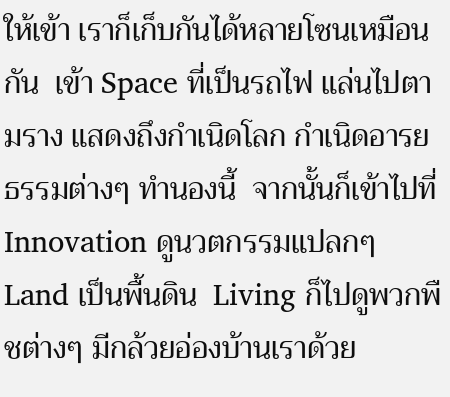ให้เข้า เราก็เก็บกันได้หลายโซนเหมือนกัน  เข้า Space ที่เป็นรถไฟ แล่นไปตามราง แสดงถึงกำเนิดโลก กำเนิดอารยธรรมต่างๆ ทำนองนี้  จากนั้นก็เข้าไปที่ Innovation ดูนวตกรรมแปลกๆ  Land เป็นพื้นดิน  Living ก็ไปดูพวกพืชต่างๆ มีกล้วยอ่องบ้านเราด้วย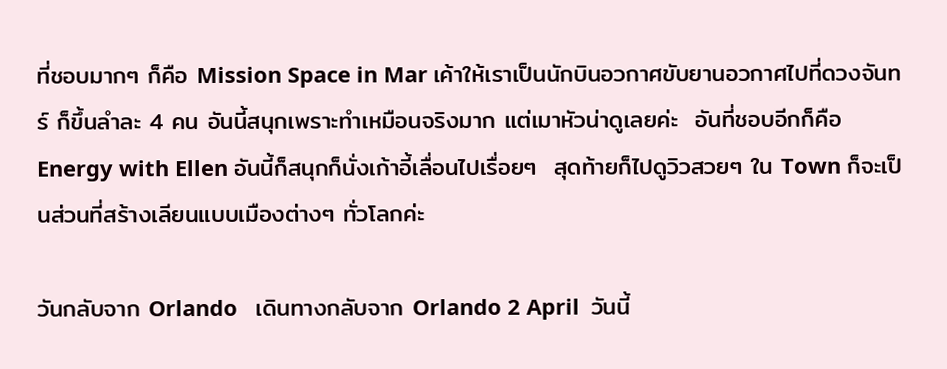ที่ชอบมากๆ ก็คือ Mission Space in Mar เค้าให้เราเป็นนักบินอวกาศขับยานอวกาศไปที่ดวงจันทร์ ก็ขึ้นลำละ 4 คน อันนี้สนุกเพราะทำเหมือนจริงมาก แต่เมาหัวน่าดูเลยค่ะ  อันที่ชอบอีกก็คือ Energy with Ellen อันนี้ก็สนุกก็นั่งเก้าอี้เลื่อนไปเรื่อยๆ  สุดท้ายก็ไปดูวิวสวยๆ ใน Town ก็จะเป็นส่วนที่สร้างเลียนแบบเมืองต่างๆ ทั่วโลกค่ะ

วันกลับจาก Orlando   เดินทางกลับจาก Orlando 2 April  วันนี้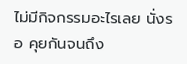ไม่มีกิจกรรมอะไรเลย นั่งรอ คุยกันจนถึง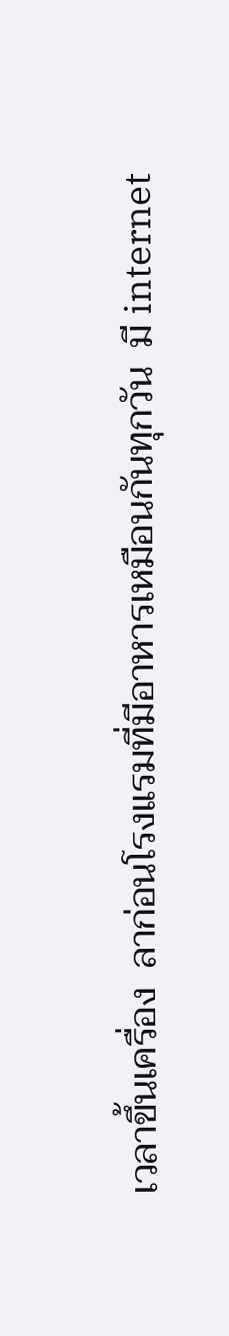เวลาขึ้นเครื่อง  ลาก่อนโรงแรมที่มีอาหารเหมือนกันทุกวัน  มี internet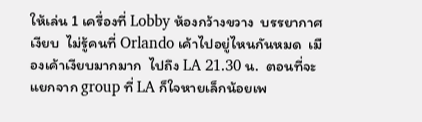ให้เล่น 1 เครื่องที่ Lobby ห้องกว้างขวาง  บรรยากาศเงียบ  ไม่รู้คนที่ Orlando เค้าไปอยู่ไหนกันหมด  เมืองเค้าเงียบมากมาก  ไปถึง LA 21.30 น.  ตอนที่จะแยกจาก group ที่ LA ก็ใจหายเล็กน้อยเพ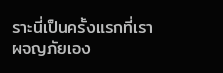ราะนี่เป็นครั้งแรกที่เราผจญภัยเอง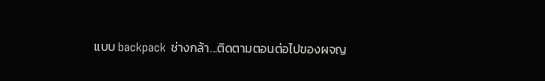แบบ backpack ช่างกล้า...ติดตามตอนต่อไปของผจญ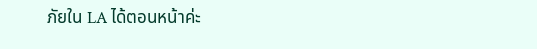ภัยใน LA ได้ตอนหน้าค่ะ